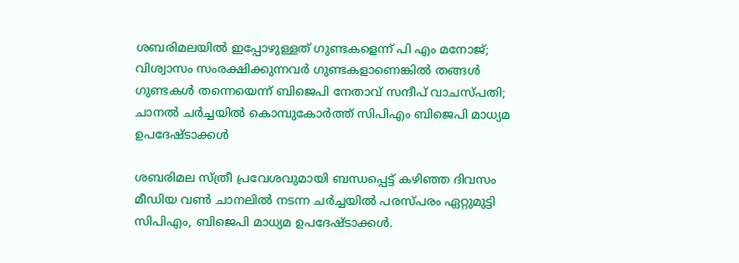ശബരിമലയിൽ ഇപ്പോഴുള്ളത് ഗുണ്ടകളെന്ന് പി എം മനോജ്; വിശ്വാസം സംരക്ഷിക്കുന്നവർ ഗുണ്ടകളാണെങ്കിൽ തങ്ങൾ ഗുണ്ടകൾ തന്നെയെന്ന് ബിജെപി നേതാവ് സന്ദീപ് വാചസ്പതി; ചാനൽ ചർച്ചയിൽ കൊമ്പുകോർത്ത് സിപിഎം ബിജെപി മാധ്യമ ഉപദേഷ്ടാക്കൾ

ശബരിമല സ്ത്രീ പ്രവേശവുമായി ബന്ധപ്പെട്ട് കഴിഞ്ഞ ദിവസം മീഡിയ വൺ ചാനലിൽ നടന്ന ചർച്ചയിൽ പരസ്പരം ഏറ്റുമുട്ടി സിപിഎം, ബിജെപി മാധ്യമ ഉപദേഷ്ടാക്കൾ.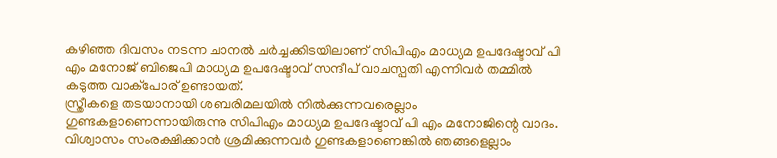കഴിഞ്ഞ ദിവസം നടന്ന ചാനൽ ചർച്ചക്കിടയിലാണ് സിപിഎം മാധ്യമ ഉപദേഷ്ടാവ് പി എം മനോജ് ബിജെപി മാധ്യമ ഉപദേഷ്ടാവ് സന്ദീപ് വാചസ്പതി എന്നിവർ തമ്മിൽ കടുത്ത വാക്പോര് ഉണ്ടായത്.
സ്ത്രീകളെ തടയാനായി ശബരിമലയിൽ നിൽക്കുന്നവരെല്ലാം ഗുണ്ടകളാണെന്നായിരുന്നു സിപിഎം മാധ്യമ ഉപദേഷ്ടാവ് പി എം മനോജിന്റെ വാദം. വിശ്വാസം സംരക്ഷിക്കാൻ ശ്രമിക്കുന്നവർ ഗുണ്ടകളാണെങ്കിൽ ഞങ്ങളെല്ലാം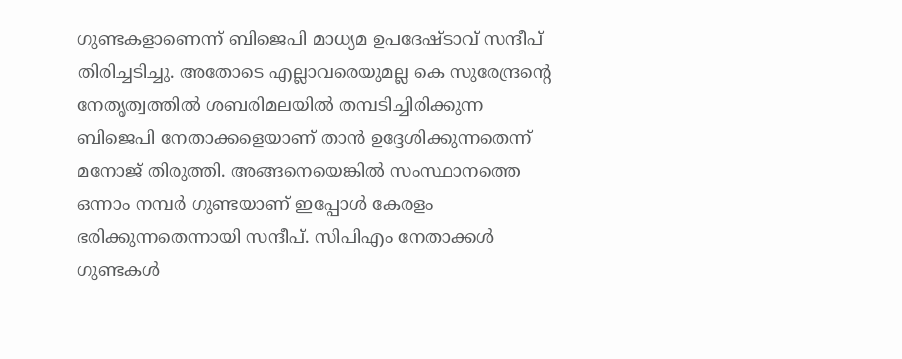ഗുണ്ടകളാണെന്ന് ബിജെപി മാധ്യമ ഉപദേഷ്ടാവ് സന്ദീപ് തിരിച്ചടിച്ചു. അതോടെ എല്ലാവരെയുമല്ല കെ സുരേന്ദ്രന്റെ നേതൃത്വത്തിൽ ശബരിമലയിൽ തമ്പടിച്ചിരിക്കുന്ന ബിജെപി നേതാക്കളെയാണ് താൻ ഉദ്ദേശിക്കുന്നതെന്ന് മനോജ് തിരുത്തി. അങ്ങനെയെങ്കിൽ സംസ്ഥാനത്തെ ഒന്നാം നമ്പർ ഗുണ്ടയാണ് ഇപ്പോൾ കേരളം ഭരിക്കുന്നതെന്നായി സന്ദീപ്. സിപിഎം നേതാക്കൾ ഗുണ്ടകൾ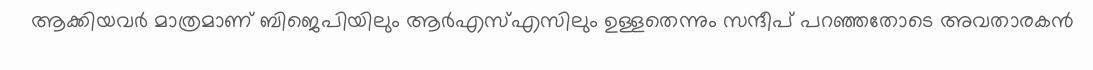ആക്കിയവർ മാത്രമാണ് ബിജെപിയിലും ആർഎസ്എസിലും ഉള്ളതെന്നും സന്ദീപ് പറഞ്ഞതോടെ അവതാരകൻ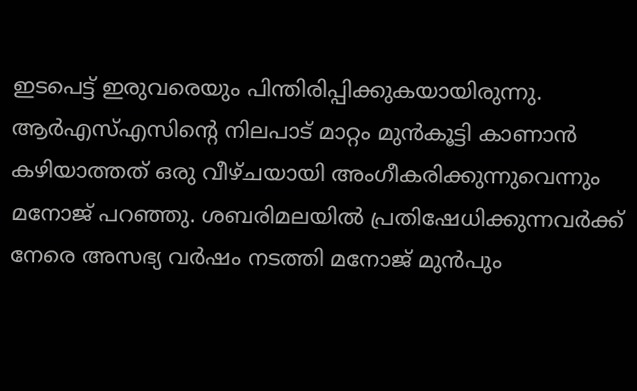ഇടപെട്ട് ഇരുവരെയും പിന്തിരിപ്പിക്കുകയായിരുന്നു. ആർഎസ്എസിന്റെ നിലപാട് മാറ്റം മുൻകൂട്ടി കാണാൻ കഴിയാത്തത് ഒരു വീഴ്ചയായി അംഗീകരിക്കുന്നുവെന്നും മനോജ് പറഞ്ഞു. ശബരിമലയിൽ പ്രതിഷേധിക്കുന്നവർക്ക് നേരെ അസഭ്യ വർഷം നടത്തി മനോജ് മുൻപും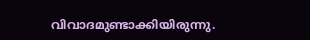വിവാദമുണ്ടാക്കിയിരുന്നു.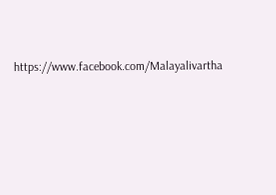https://www.facebook.com/Malayalivartha